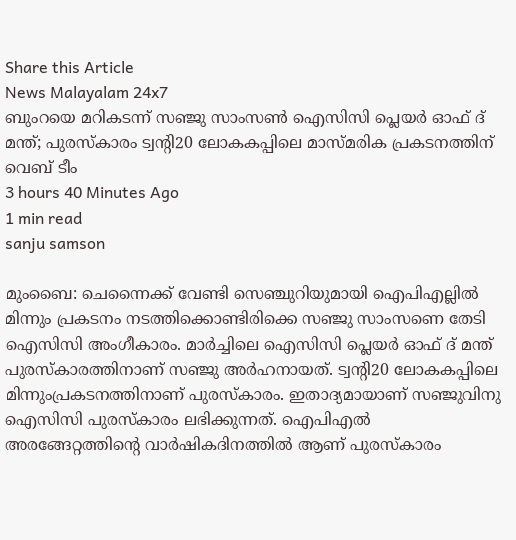Share this Article
News Malayalam 24x7
ബുംറയെ മറികടന്ന് സഞ്ജു സാംസൺ ഐസിസി പ്ലെയർ ഓഫ് ദ് മന്ത്; പുരസ്കാരം ട്വന്റി20 ലോകകപ്പിലെ മാസ്മരിക പ്രകടനത്തിന്
വെബ് ടീം
3 hours 40 Minutes Ago
1 min read
sanju samson

മുംബൈ: ചെന്നൈക്ക് വേണ്ടി സെഞ്ചുറിയുമായി ഐപിഎല്ലിൽ മിന്നും പ്രകടനം നടത്തിക്കൊണ്ടിരിക്കെ സഞ്ജു സാംസണെ തേടി ഐസിസി അംഗീകാരം. മാർച്ചിലെ ഐസിസി പ്ലെയർ ഓഫ് ദ് മന്ത് പുരസ്കാരത്തിനാണ് സഞ്ജു അർഹനായത്. ട്വന്റി20 ലോകകപ്പിലെ മിന്നുംപ്രകടനത്തിനാണ് പുരസ്കാരം. ഇതാദ്യമായാണ് സഞ്ജുവിനു ഐസിസി പുരസ്കാരം ലഭിക്കുന്നത്. ഐപിഎൽ അരങ്ങേറ്റത്തിന്റെ വാർഷികദിനത്തിൽ ആണ് പുരസ്‌കാരം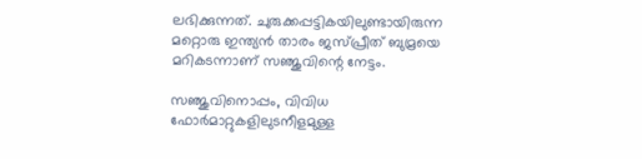ലഭിക്കുന്നത്. ചുരുക്കപ്പട്ടികയിലുണ്ടായിരുന്ന മറ്റൊരു ഇന്ത്യൻ താരം ജസ്പ്രീത് ബുമ്രയെ മറികടന്നാണ് സഞ്ജുവിന്റെ നേട്ടം.

സഞ്ജുവിനൊപ്പം, വിവിധ ഫോർമാറ്റുകളിലുടനീളമുള്ള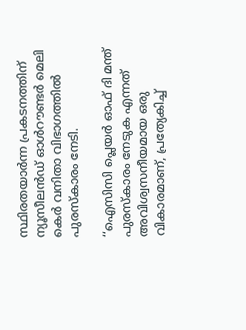സ്ഥിരതയാർന്ന പ്രകടനത്തിന് ന്യൂസീലൻഡ് ഓൾറൗണ്ടർ മെലി കെർ വനിതാ വിഭാഗത്തിൽ പുരസ്കാരം നേടി.

‘‘ഐസിസി പ്ലെയർ ഓഫ് ദി മന്ത് പുരസ്കാരം നേടുക എന്നത് അവിശ്വസനീയമായ ഒരു വികാരമാണ്, പ്രത്യേകിച്ച്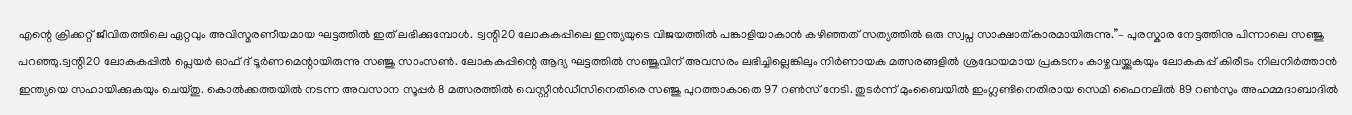എന്റെ ക്രിക്കറ്റ് ജീവിതത്തിലെ ഏറ്റവും അവിസ്മരണീയമായ ഘട്ടത്തിൽ ഇത് ലഭിക്കുമ്പോൾ. ട്വന്റി20 ലോകകപ്പിലെ ഇന്ത്യയുടെ വിജയത്തിൽ പങ്കാളിയാകാൻ കഴിഞ്ഞത് സത്യത്തിൽ ഒരു സ്വപ്ന സാക്ഷാത്കാരമായിരുന്നു.’’– പുരസ്കാര നേട്ടത്തിനു പിന്നാലെ സഞ്ജു പറഞ്ഞു.ട്വന്റി20 ലോകകപ്പിൽ പ്ലെയർ ഓഫ് ദ് ടൂർണമെന്റായിരുന്നു സഞ്ജു സാംസൺ. ലോകകപ്പിന്റെ ആദ്യ ഘട്ടത്തിൽ സഞ്ജുവിന് അവസരം ലഭിച്ചില്ലെങ്കിലും നിർണായക മത്സരങ്ങളിൽ ശ്രദ്ധേയമായ പ്രകടനം കാഴ്ചവയ്ക്കുകയും ലോകകപ്പ് കിരീടം നിലനിർത്താൻ ഇന്ത്യയെ സഹായിക്കുകയും ചെയ്തു. കൊൽക്കത്തയിൽ നടന്ന അവസാന സൂപ്പർ 8 മത്സരത്തിൽ വെസ്റ്റീൻഡീസിനെതിരെ സഞ്ജു പുറത്താകാതെ 97 റൺസ് നേടി. തുടർന്ന് മുംബൈയിൽ ഇംഗ്ലണ്ടിനെതിരായ സെമി ഫൈനലിൽ 89 റൺസും അഹമ്മദാബാദിൽ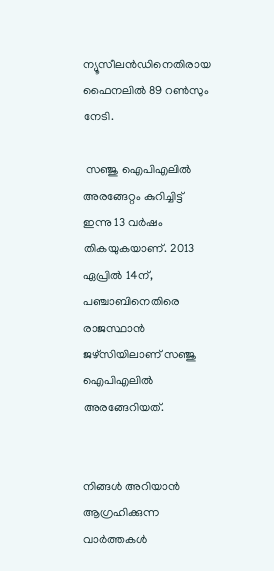ന്യൂസീലൻഡിനെതിരായ ഫൈനലിൽ 89 റൺസും നേടി.

 സഞ്ജു ഐപിഎലിൽ അരങ്ങേറ്റം കുറിച്ചിട്ട് ഇന്നു 13 വർഷം തികയുകയാണ്. 2013 ഏപ്രിൽ 14ന്, പഞ്ചാബിനെതിരെ രാജസ്ഥാൻ ജഴ്സിയിലാണ് സഞ്ജു ഐപിഎലിൽ അരങ്ങേറിയത്.


നിങ്ങൾ അറിയാൻ ആഗ്രഹിക്കുന്ന വാർത്തകൾ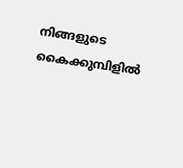നിങ്ങളുടെ കൈക്കുമ്പിളിൽ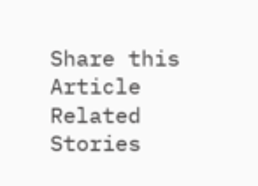Share this Article
Related Stories